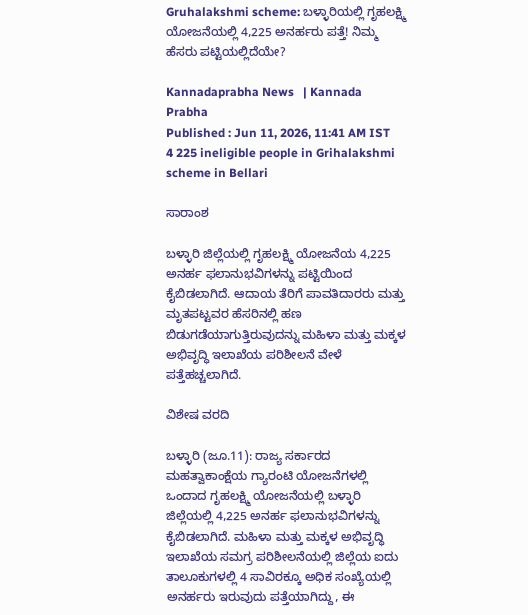Gruhalakshmi scheme: ಬಳ್ಳಾರಿಯಲ್ಲಿ ಗೃಹಲಕ್ಷ್ಮಿ ಯೋಜನೆಯಲ್ಲಿ 4,225 ಅನರ್ಹರು ಪತ್ತೆ! ನಿಮ್ಮ ಹೆಸರು ಪಟ್ಟಿಯಲ್ಲಿದೆಯೇ?

Kannadaprabha News   | Kannada Prabha
Published : Jun 11, 2026, 11:41 AM IST
4 225 ineligible people in Grihalakshmi scheme in Bellari

ಸಾರಾಂಶ

ಬಳ್ಳಾರಿ ಜಿಲ್ಲೆಯಲ್ಲಿ ಗೃಹಲಕ್ಷ್ಮಿ ಯೋಜನೆಯ 4,225 ಅನರ್ಹ ಫಲಾನುಭವಿಗಳನ್ನು ಪಟ್ಟಿಯಿಂದ ಕೈಬಿಡಲಾಗಿದೆ. ಆದಾಯ ತೆರಿಗೆ ಪಾವತಿದಾರರು ಮತ್ತು ಮೃತಪಟ್ಟವರ ಹೆಸರಿನಲ್ಲಿ ಹಣ ಬಿಡುಗಡೆಯಾಗುತ್ತಿರುವುದನ್ನು ಮಹಿಳಾ ಮತ್ತು ಮಕ್ಕಳ ಅಭಿವೃದ್ಧಿ ಇಲಾಖೆಯ ಪರಿಶೀಲನೆ ವೇಳೆ ಪತ್ತೆಹಚ್ಚಲಾಗಿದೆ.

ವಿಶೇಷ ವರದಿ

ಬಳ್ಳಾರಿ (ಜೂ.11): ರಾಜ್ಯ ಸರ್ಕಾರದ ಮಹತ್ವಾಕಾಂಕ್ಷೆಯ ಗ್ಯಾರಂಟಿ ಯೋಜನೆಗಳಲ್ಲಿ ಒಂದಾದ ಗೃಹಲಕ್ಷ್ಮಿ ಯೋಜನೆಯಲ್ಲಿ ಬಳ್ಳಾರಿ ಜಿಲ್ಲೆಯಲ್ಲಿ 4,225 ಅನರ್ಹ ಫಲಾನುಭವಿಗಳನ್ನು ಕೈಬಿಡಲಾಗಿದೆ. ಮಹಿಳಾ ಮತ್ತು ಮಕ್ಕಳ ಅಭಿವೃದ್ಧಿ ಇಲಾಖೆಯ ಸಮಗ್ರ ಪರಿಶೀಲನೆಯಲ್ಲಿ ಜಿಲ್ಲೆಯ ಐದು ತಾಲೂಕುಗಳಲ್ಲಿ 4 ಸಾವಿರಕ್ಕೂ ಅಧಿಕ ಸಂಖ್ಯೆಯಲ್ಲಿ ಅನರ್ಹರು ಇರುವುದು ಪತ್ತೆಯಾಗಿದ್ದು, ಈ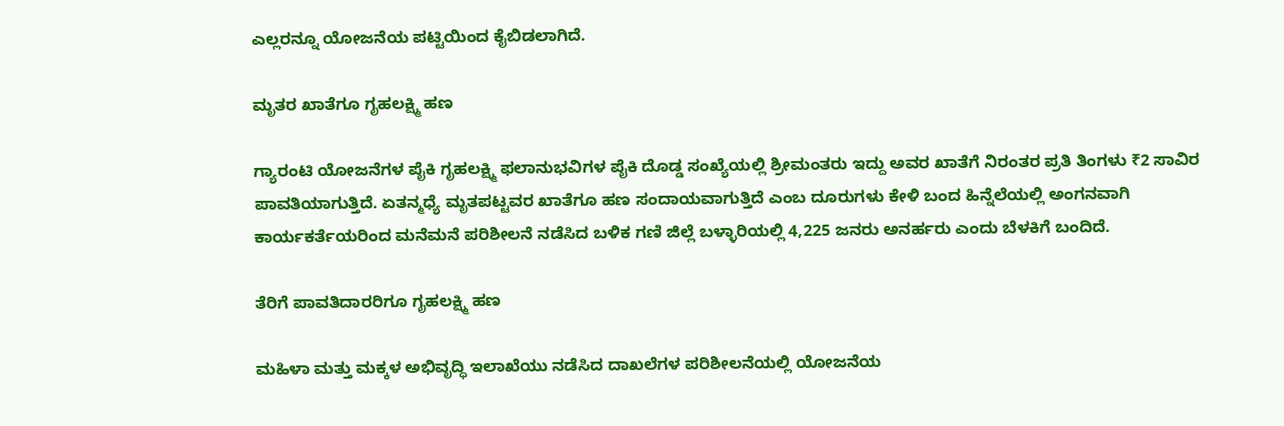ಎಲ್ಲರನ್ನೂ ಯೋಜನೆಯ ಪಟ್ಟಿಯಿಂದ ಕೈಬಿಡಲಾಗಿದೆ.

ಮೃತರ ಖಾತೆಗೂ ಗೃಹಲಕ್ಷ್ಮಿ ಹಣ

ಗ್ಯಾರಂಟಿ ಯೋಜನೆಗಳ ಪೈಕಿ ಗೃಹಲಕ್ಷ್ಮಿ ಫಲಾನುಭವಿಗಳ ಪೈಕಿ ದೊಡ್ಡ ಸಂಖ್ಯೆಯಲ್ಲಿ ಶ್ರೀಮಂತರು ಇದ್ದು ಅವರ ಖಾತೆಗೆ ನಿರಂತರ ಪ್ರತಿ ತಿಂಗಳು ₹2 ಸಾವಿರ ಪಾವತಿಯಾಗುತ್ತಿದೆ. ಏತನ್ಮಧ್ಯೆ ಮೃತಪಟ್ಟವರ ಖಾತೆಗೂ ಹಣ ಸಂದಾಯವಾಗುತ್ತಿದೆ ಎಂಬ ದೂರುಗಳು ಕೇಳಿ ಬಂದ ಹಿನ್ನೆಲೆಯಲ್ಲಿ ಅಂಗನವಾಗಿ ಕಾರ್ಯಕರ್ತೆಯರಿಂದ ಮನೆಮನೆ ಪರಿಶೀಲನೆ ನಡೆಸಿದ ಬಳಿಕ ಗಣಿ ಜಿಲ್ಲೆ ಬಳ್ಳಾರಿಯಲ್ಲಿ 4,225 ಜನರು ಅನರ್ಹರು ಎಂದು ಬೆಳಕಿಗೆ ಬಂದಿದೆ.

ತೆರಿಗೆ ಪಾವತಿದಾರರಿಗೂ ಗೃಹಲಕ್ಷ್ಮಿ ಹಣ

ಮಹಿಳಾ ಮತ್ತು ಮಕ್ಕಳ ಅಭಿವೃದ್ಧಿ ಇಲಾಖೆಯು ನಡೆಸಿದ ದಾಖಲೆಗಳ ಪರಿಶೀಲನೆಯಲ್ಲಿ ಯೋಜನೆಯ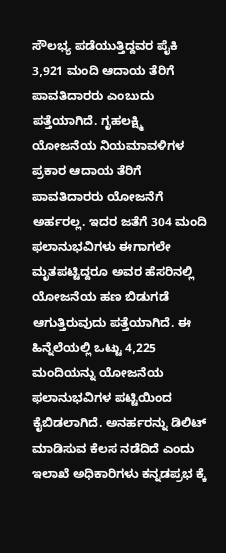ಸೌಲಭ್ಯ ಪಡೆಯುತ್ತಿದ್ದವರ ಪೈಕಿ 3,921 ಮಂದಿ ಆದಾಯ ತೆರಿಗೆ ಪಾವತಿದಾರರು ಎಂಬುದು ಪತ್ತೆಯಾಗಿದೆ. ಗೃಹಲಕ್ಷ್ಮಿ ಯೋಜನೆಯ ನಿಯಮಾವಳಿಗಳ ಪ್ರಕಾರ ಆದಾಯ ತೆರಿಗೆ ಪಾವತಿದಾರರು ಯೋಜನೆಗೆ ಅರ್ಹರಲ್ಲ. ಇದರ ಜತೆಗೆ 304 ಮಂದಿ ಫಲಾನುಭವಿಗಳು ಈಗಾಗಲೇ ಮೃತಪಟ್ಟಿದ್ದರೂ ಅವರ ಹೆಸರಿನಲ್ಲಿ ಯೋಜನೆಯ ಹಣ ಬಿಡುಗಡೆ ಆಗುತ್ತಿರುವುದು ಪತ್ತೆಯಾಗಿದೆ. ಈ ಹಿನ್ನೆಲೆಯಲ್ಲಿ ಒಟ್ಟು 4,225 ಮಂದಿಯನ್ನು ಯೋಜನೆಯ ಫಲಾನುಭವಿಗಳ ಪಟ್ಟಿಯಿಂದ ಕೈಬಿಡಲಾಗಿದೆ. ಅನರ್ಹರನ್ನು ಡಿಲಿಟ್ ಮಾಡಿಸುವ ಕೆಲಸ ನಡೆದಿದೆ ಎಂದು ಇಲಾಖೆ ಅಧಿಕಾರಿಗಳು ಕನ್ನಡಪ್ರಭ ಕ್ಕೆ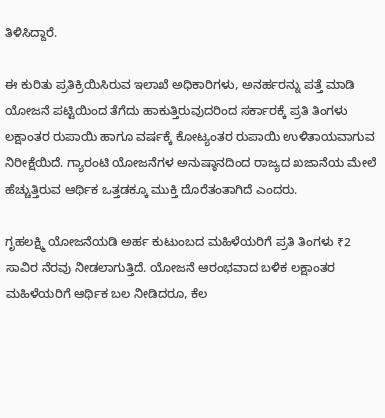ತಿಳಿಸಿದ್ದಾರೆ.

ಈ ಕುರಿತು ಪ್ರತಿಕ್ರಿಯಿಸಿರುವ ಇಲಾಖೆ ಅಧಿಕಾರಿಗಳು, ಅನರ್ಹರನ್ನು ಪತ್ತೆ ಮಾಡಿ ಯೋಜನೆ ಪಟ್ಟಿಯಿಂದ ತೆಗೆದು ಹಾಕುತ್ತಿರುವುದರಿಂದ ಸರ್ಕಾರಕ್ಕೆ ಪ್ರತಿ ತಿಂಗಳು ಲಕ್ಷಾಂತರ ರುಪಾಯಿ ಹಾಗೂ ವರ್ಷಕ್ಕೆ ಕೋಟ್ಯಂತರ ರುಪಾಯಿ ಉಳಿತಾಯವಾಗುವ ನಿರೀಕ್ಷೆಯಿದೆ. ಗ್ಯಾರಂಟಿ ಯೋಜನೆಗಳ ಅನುಷ್ಠಾನದಿಂದ ರಾಜ್ಯದ ಖಜಾನೆಯ ಮೇಲೆ ಹೆಚ್ಚುತ್ತಿರುವ ಆರ್ಥಿಕ ಒತ್ತಡಕ್ಕೂ ಮುಕ್ತಿ ದೊರೆತಂತಾಗಿದೆ ಎಂದರು.

ಗೃಹಲಕ್ಷ್ಮಿ ಯೋಜನೆಯಡಿ ಅರ್ಹ ಕುಟುಂಬದ ಮಹಿಳೆಯರಿಗೆ ಪ್ರತಿ ತಿಂಗಳು ₹2 ಸಾವಿರ ನೆರವು ನೀಡಲಾಗುತ್ತಿದೆ. ಯೋಜನೆ ಆರಂಭವಾದ ಬಳಿಕ ಲಕ್ಷಾಂತರ ಮಹಿಳೆಯರಿಗೆ ಆರ್ಥಿಕ ಬಲ ನೀಡಿದರೂ, ಕೆಲ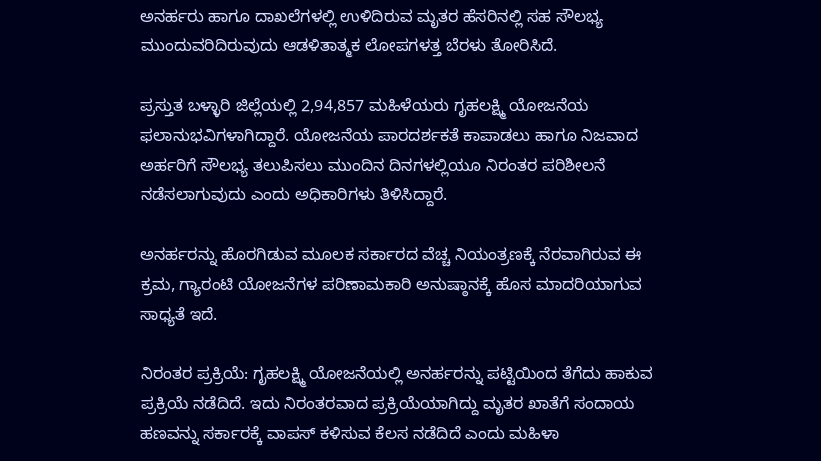ಅನರ್ಹರು ಹಾಗೂ ದಾಖಲೆಗಳಲ್ಲಿ ಉಳಿದಿರುವ ಮೃತರ ಹೆಸರಿನಲ್ಲಿ ಸಹ ಸೌಲಭ್ಯ ಮುಂದುವರಿದಿರುವುದು ಆಡಳಿತಾತ್ಮಕ ಲೋಪಗಳತ್ತ ಬೆರಳು ತೋರಿಸಿದೆ.

ಪ್ರಸ್ತುತ ಬಳ್ಳಾರಿ ಜಿಲ್ಲೆಯಲ್ಲಿ 2,94,857 ಮಹಿಳೆಯರು ಗೃಹಲಕ್ಷ್ಮಿ ಯೋಜನೆಯ ಫಲಾನುಭವಿಗಳಾಗಿದ್ದಾರೆ. ಯೋಜನೆಯ ಪಾರದರ್ಶಕತೆ ಕಾಪಾಡಲು ಹಾಗೂ ನಿಜವಾದ ಅರ್ಹರಿಗೆ ಸೌಲಭ್ಯ ತಲುಪಿಸಲು ಮುಂದಿನ ದಿನಗಳಲ್ಲಿಯೂ ನಿರಂತರ ಪರಿಶೀಲನೆ ನಡೆಸಲಾಗುವುದು ಎಂದು ಅಧಿಕಾರಿಗಳು ತಿಳಿಸಿದ್ದಾರೆ.

ಅನರ್ಹರನ್ನು ಹೊರಗಿಡುವ ಮೂಲಕ ಸರ್ಕಾರದ ವೆಚ್ಚ ನಿಯಂತ್ರಣಕ್ಕೆ ನೆರವಾಗಿರುವ ಈ ಕ್ರಮ, ಗ್ಯಾರಂಟಿ ಯೋಜನೆಗಳ ಪರಿಣಾಮಕಾರಿ ಅನುಷ್ಠಾನಕ್ಕೆ ಹೊಸ ಮಾದರಿಯಾಗುವ ಸಾಧ್ಯತೆ ಇದೆ.

ನಿರಂತರ ಪ್ರಕ್ರಿಯೆ: ಗೃಹಲಕ್ಷ್ಮಿ ಯೋಜನೆಯಲ್ಲಿ ಅನರ್ಹರನ್ನು ಪಟ್ಟಿಯಿಂದ ತೆಗೆದು ಹಾಕುವ ಪ್ರಕ್ರಿಯೆ ನಡೆದಿದೆ. ಇದು ನಿರಂತರವಾದ ಪ್ರಕ್ರಿಯೆಯಾಗಿದ್ದು ಮೃತರ ಖಾತೆಗೆ ಸಂದಾಯ ಹಣವನ್ನು ಸರ್ಕಾರಕ್ಕೆ ವಾಪಸ್ ಕಳಿಸುವ ಕೆಲಸ ನಡೆದಿದೆ ಎಂದು ಮಹಿಳಾ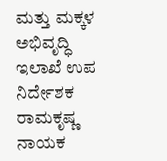ಮತ್ತು ಮಕ್ಕಳ ಅಭಿವೃದ್ಧಿ ಇಲಾಖೆ ಉಪ ನಿರ್ದೇಶಕ ರಾಮಕೃಷ್ಣ ನಾಯಕ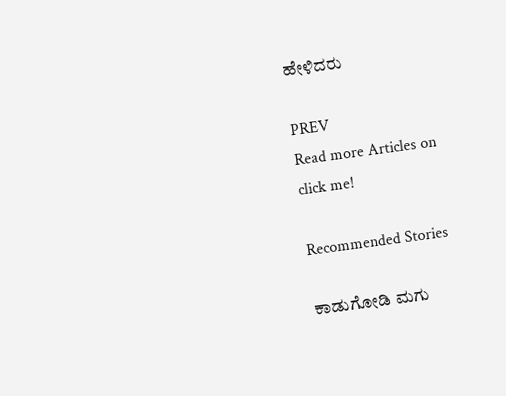ಹೇಳಿದರು

PREV
Read more Articles on
click me!

Recommended Stories

ಕಾಡುಗೋಡಿ ಮಗು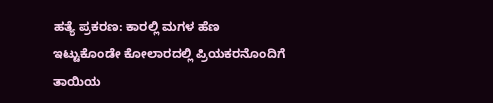ಹತ್ಯೆ ಪ್ರಕರಣ: ಕಾರಲ್ಲಿ ಮಗಳ ಹೆಣ ಇಟ್ಟುಕೊಂಡೇ ಕೋಲಾರದಲ್ಲಿ ಪ್ರಿಯಕರನೊಂದಿಗೆ ತಾಯಿಯ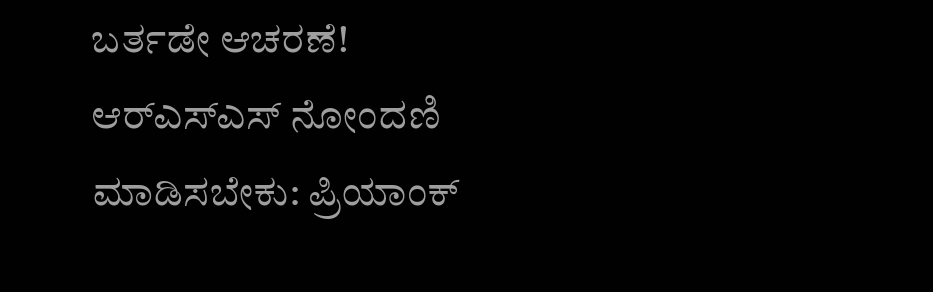ಬರ್ತಡೇ ಆಚರಣೆ!
ಆರ್‌ಎಸ್‌ಎಸ್ ನೋಂದಣಿ ಮಾಡಿಸಬೇಕು: ಪ್ರಿಯಾಂಕ್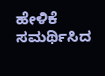ಹೇಳಿಕೆ ಸಮರ್ಥಿಸಿದ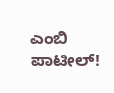ಎಂಬಿ ಪಾಟೀಲ್!